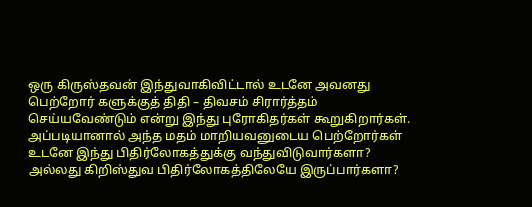ஒரு கிருஸ்தவன் இந்துவாகிவிட்டால் உடனே அவனது பெற்றோர் களுக்குத் திதி – திவசம் சிரார்த்தம் செய்யவேண்டும் என்று இந்து புரோகிதர்கள் கூறுகிறார்கள். அப்படியானால் அந்த மதம் மாறியவனுடைய பெற்றோர்கள் உடனே இந்து பிதிர்லோகத்துக்கு வந்துவிடுவார்களா? அல்லது கிறிஸ்துவ பிதிர்லோகத்திலேயே இருப்பார்களா?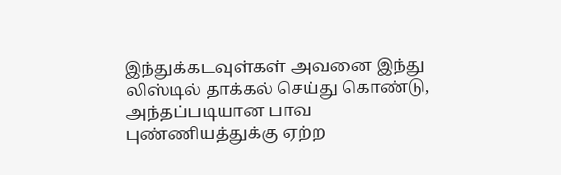இந்துக்கடவுள்கள் அவனை இந்து லிஸ்டில் தாக்கல் செய்து கொண்டு, அந்தப்படியான பாவ புண்ணியத்துக்கு ஏற்ற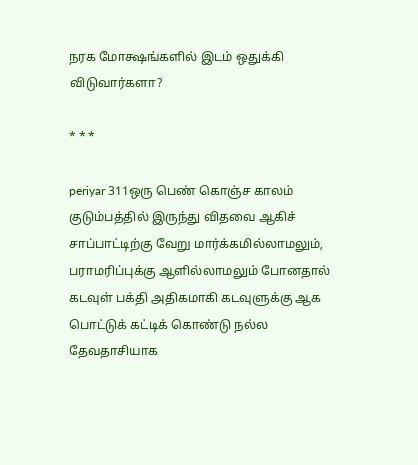நரக மோக்ஷங்களில் இடம் ஒதுக்கி விடுவார்களா?

* * *

periyar 311ஒரு பெண் கொஞ்ச காலம் குடும்பத்தில் இருந்து விதவை ஆகிச் சாப்பாட்டிற்கு வேறு மார்க்கமில்லாமலும், பராமரிப்புக்கு ஆளில்லாமலும் போனதால் கடவுள் பக்தி அதிகமாகி கடவுளுக்கு ஆக பொட்டுக் கட்டிக் கொண்டு நல்ல தேவதாசியாக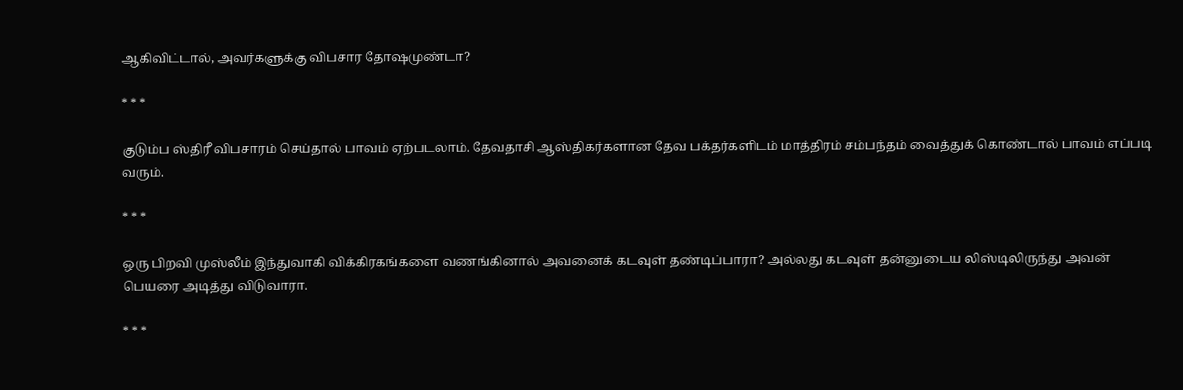ஆகிவிட்டால், அவர்களுக்கு விபசார தோஷமுண்டா?

* * *

குடும்ப ஸ்திரீ விபசாரம் செய்தால் பாவம் ஏற்படலாம். தேவதாசி ஆஸ்திகர்களான தேவ பக்தர்களிடம் மாத்திரம் சம்பந்தம் வைத்துக் கொண்டால் பாவம் எப்படி வரும்.

* * *

ஒரு பிறவி முஸ்லீம் இந்துவாகி விக்கிரகங்களை வணங்கினால் அவனைக் கடவுள் தண்டிப்பாரா? அல்லது கடவுள் தன்னுடைய லிஸ்டிலிருந்து அவன் பெயரை அடித்து விடுவாரா.

* * *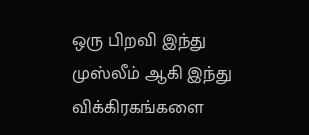ஒரு பிறவி இந்து முஸ்லீம் ஆகி இந்து விக்கிரகங்களை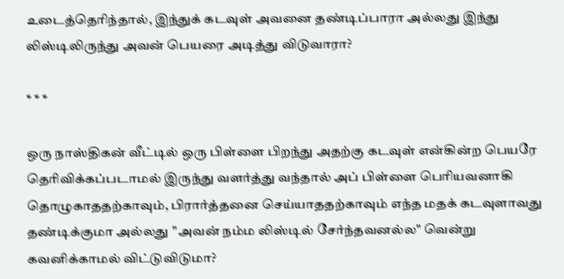உடைத்தெரிந்தால், இந்துக் கடவுள் அவனை தண்டிப்பாரா அல்லது இந்து லிஸ்டிலிருந்து அவன் பெயரை அடித்து விடுவாரா?

* * *

ஒரு நாஸ்திகன் வீட்டில் ஒரு பிள்ளை பிறந்து அதற்கு கடவுள் என்கின்ற பெயரே தெரிவிக்கப்படாமல் இருந்து வளர்த்து வந்தால் அப் பிள்ளை பெரியவனாகி தொழுகாததற்காவும், பிரார்த்தனை செய்யாததற்காவும் எந்த மதக் கடவுளாவது தண்டிக்குமா அல்லது "அவன் நம்ம லிஸ்டில் சேர்ந்தவனல்ல" வென்று கவனிக்காமல் விட்டுவிடுமா?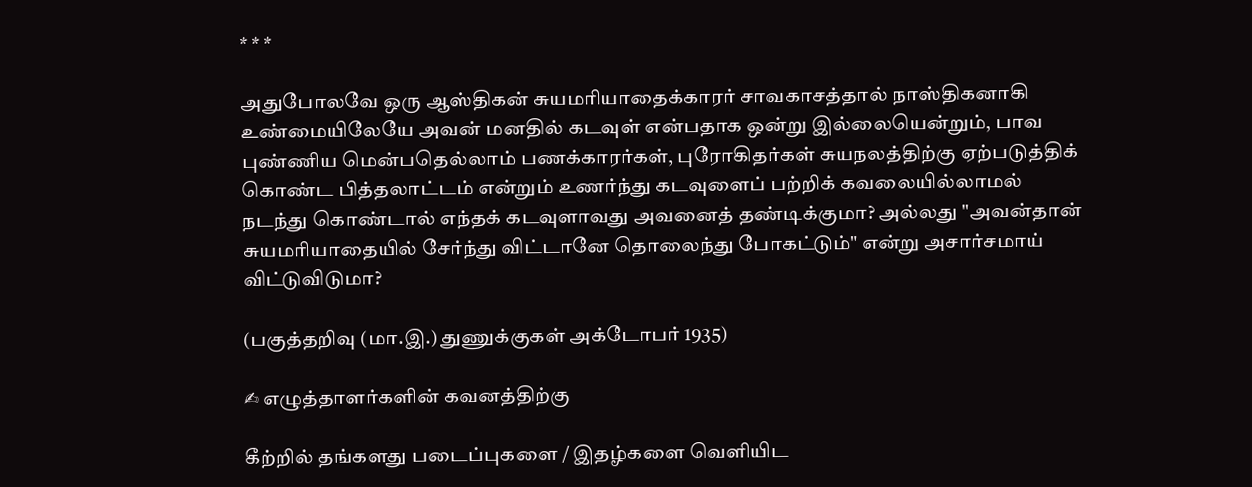* * *

அதுபோலவே ஒரு ஆஸ்திகன் சுயமரியாதைக்காரர் சாவகாசத்தால் நாஸ்திகனாகி உண்மையிலேயே அவன் மனதில் கடவுள் என்பதாக ஒன்று இல்லையென்றும், பாவ புண்ணிய மென்பதெல்லாம் பணக்காரர்கள், புரோகிதர்கள் சுயநலத்திற்கு ஏற்படுத்திக் கொண்ட பித்தலாட்டம் என்றும் உணர்ந்து கடவுளைப் பற்றிக் கவலையில்லாமல் நடந்து கொண்டால் எந்தக் கடவுளாவது அவனைத் தண்டிக்குமா? அல்லது "அவன்தான் சுயமரியாதையில் சேர்ந்து விட்டானே தொலைந்து போகட்டும்" என்று அசார்சமாய் விட்டுவிடுமா?

(பகுத்தறிவு (மா.இ.) துணுக்குகள் அக்டோபர் 1935)

✍ எழுத்தாளர்களின் கவனத்திற்கு

கீற்றில் தங்களது படைப்புகளை / இதழ்களை வெளியிட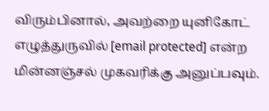விரும்பினால், அவற்றை யுனிகோட் எழுத்துருவில் [email protected] என்ற மின்னஞ்சல் முகவரிக்கு அனுப்பவும்.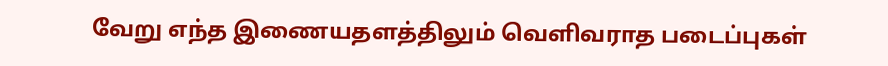வேறு எந்த இணையதளத்திலும் வெளிவராத படைப்புகள்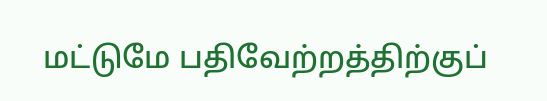மட்டுமே பதிவேற்றத்திற்குப்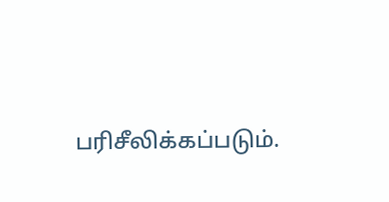பரிசீலிக்கப்படும்.